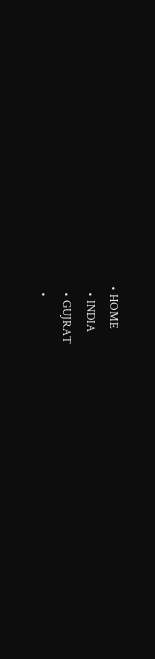• HOME
  • INDIA
  • GUJRAT
  •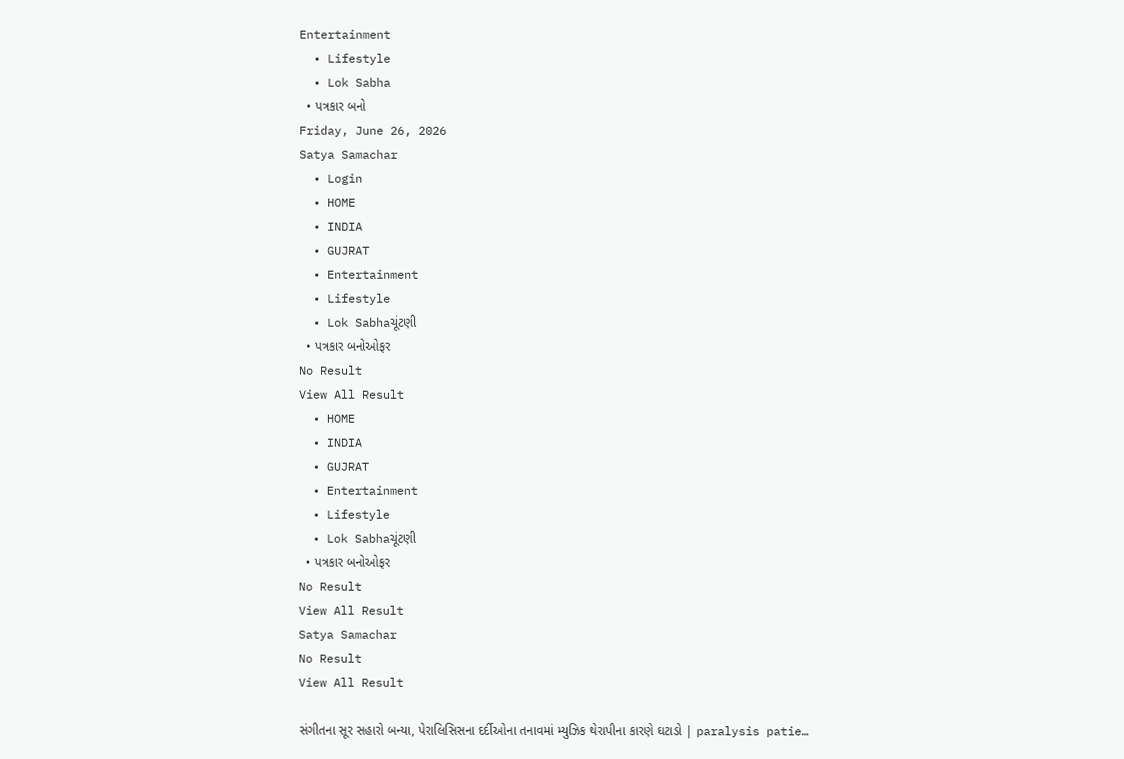Entertainment
  • Lifestyle
  • Lok Sabha
  • પત્રકાર બનો
Friday, June 26, 2026
Satya Samachar
  • Login
  • HOME
  • INDIA
  • GUJRAT
  • Entertainment
  • Lifestyle
  • Lok Sabhaચૂંટણી
  • પત્રકાર બનોઓફર
No Result
View All Result
  • HOME
  • INDIA
  • GUJRAT
  • Entertainment
  • Lifestyle
  • Lok Sabhaચૂંટણી
  • પત્રકાર બનોઓફર
No Result
View All Result
Satya Samachar
No Result
View All Result

સંગીતના સૂર સહારો બન્યા, પેરાલિસિસના દર્દીઓના તનાવમાં મ્યુઝિક થેરાપીના કારણે ઘટાડો | paralysis patie…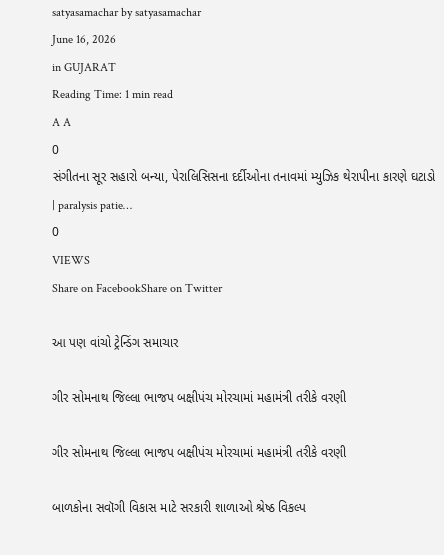satyasamachar by satyasamachar
June 16, 2026
in GUJARAT
Reading Time: 1 min read
A A
0
સંગીતના સૂર સહારો બન્યા, પેરાલિસિસના દર્દીઓના તનાવમાં મ્યુઝિક થેરાપીના કારણે ઘટાડો | paralysis patie…
0
VIEWS
Share on FacebookShare on Twitter

આ પણ વાંચો ટ્રેન્ડિંગ સમાચાર

ગીર સોમનાથ જિલ્લા ભાજપ બક્ષીપંચ મોરચામાં મહામંત્રી તરીકે વરણી

ગીર સોમનાથ જિલ્લા ભાજપ બક્ષીપંચ મોરચામાં મહામંત્રી તરીકે વરણી

બાળકોના સવૉગી વિકાસ માટે સરકારી શાળાઓ શ્રેષ્ઠ વિકલ્પ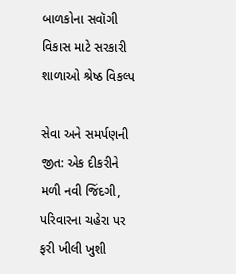બાળકોના સવૉગી વિકાસ માટે સરકારી શાળાઓ શ્રેષ્ઠ વિકલ્પ

સેવા અને સમર્પણની જીત: એક દીકરીને મળી નવી જિંદગી, પરિવારના ચહેરા પર ફરી ખીલી ખુશી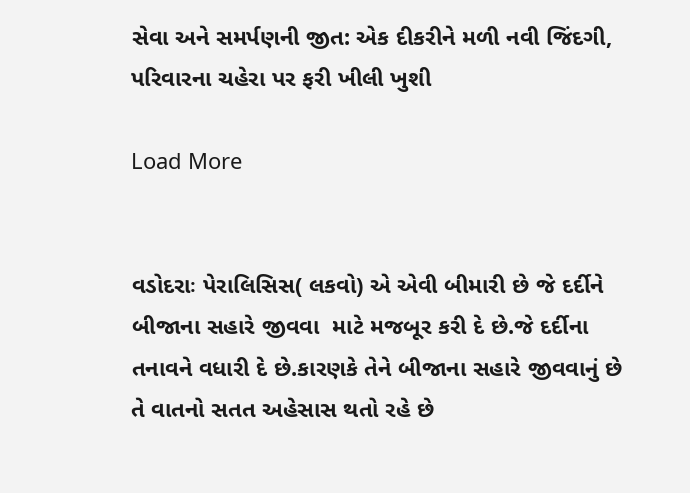સેવા અને સમર્પણની જીત: એક દીકરીને મળી નવી જિંદગી, પરિવારના ચહેરા પર ફરી ખીલી ખુશી

Load More


વડોદરાઃ પેરાલિસિસ( લકવો) એ એવી બીમારી છે જે દર્દીને બીજાના સહારે જીવવા  માટે મજબૂર કરી દે છે.જે દર્દીના તનાવને વધારી દે છે.કારણકે તેને બીજાના સહારે જીવવાનું છે તે વાતનો સતત અહેસાસ થતો રહે છે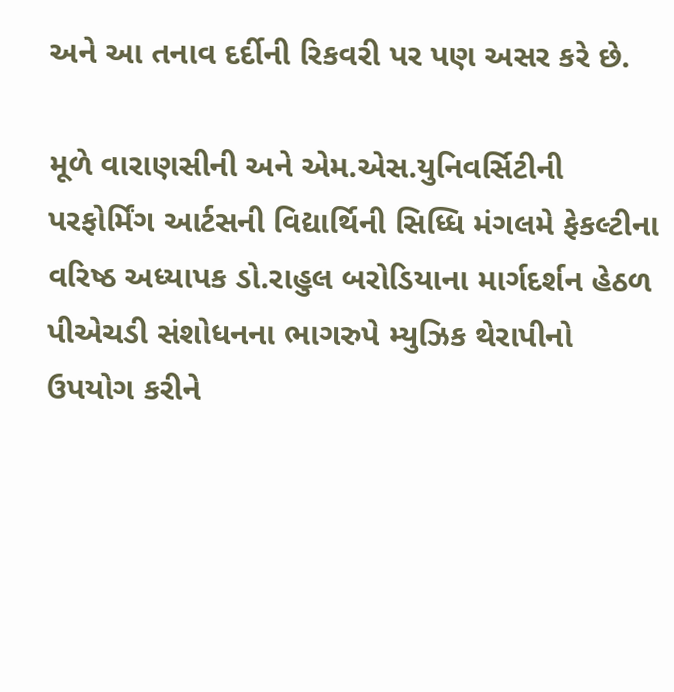અને આ તનાવ દર્દીની રિકવરી પર પણ અસર કરે છે.

મૂળે વારાણસીની અને એમ.એસ.યુનિવર્સિટીની પરફોર્મિંગ આર્ટસની વિદ્યાર્થિની સિધ્ધિ મંગલમે ફેકલ્ટીના વરિષ્ઠ અધ્યાપક ડો.રાહુલ બરોડિયાના માર્ગદર્શન હેઠળ પીએચડી સંશોધનના ભાગરુપે મ્યુઝિક થેરાપીનો ઉપયોગ કરીને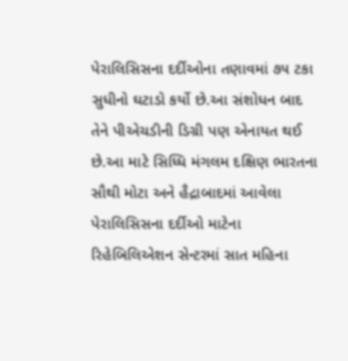પેરાલિસિસના દર્દીઓના તણાવમાં ૭૫ ટકા સુધીનો ઘટાડો કર્યો છે.આ સંશોધન બાદ તેને પીએચડીની ડિગ્રી પણ એનાયત થઈ છે.આ માટે સિધ્ધિ મંગલમ દક્ષિણ ભારતના સૌથી મોટા અને હૈદ્રાબાદમાં આવેલા પેરાલિસિસના દર્દીઓ માટેના રિહેબિલિએશન સેન્ટરમાં સાત મહિના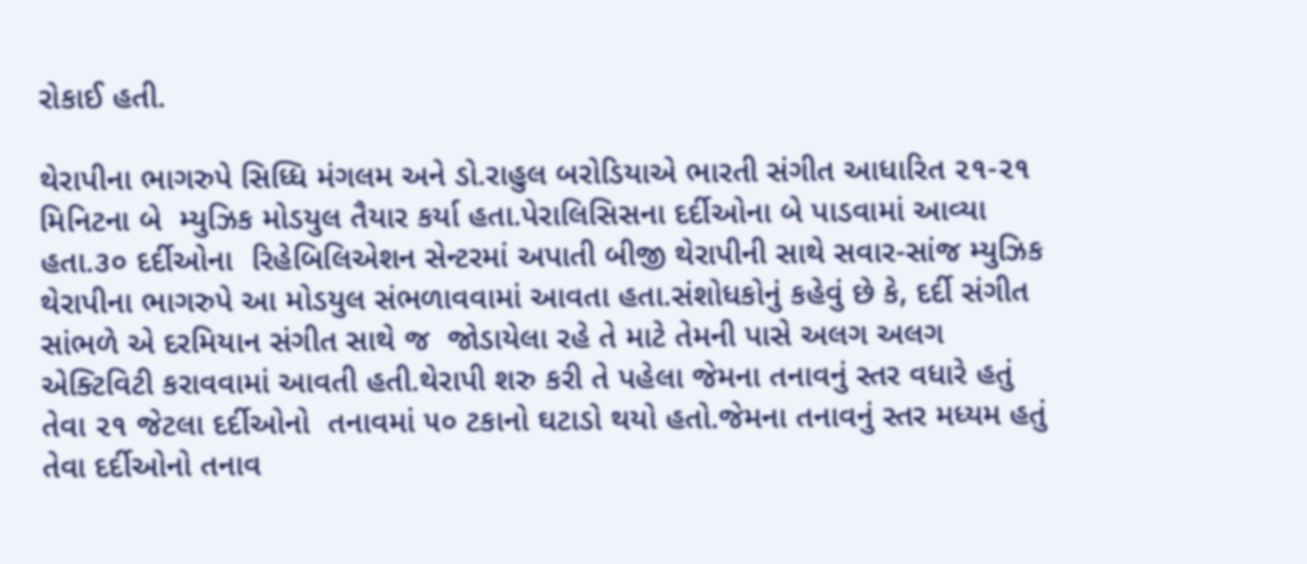રોકાઈ હતી.

થેરાપીના ભાગરુપે સિધ્ધિ મંગલમ અને ડો.રાહુલ બરોડિયાએ ભારતી સંગીત આધારિત ૨૧-૨૧ મિનિટના બે  મ્યુઝિક મોડયુલ તૈયાર કર્યા હતા.પેરાલિસિસના દર્દીઓના બે પાડવામાં આવ્યા હતા.૩૦ દર્દીઓના  રિહેબિલિએશન સેન્ટરમાં અપાતી બીજી થેરાપીની સાથે સવાર-સાંજ મ્યુઝિક થેરાપીના ભાગરુપે આ મોડયુલ સંભળાવવામાં આવતા હતા.સંશોધકોનું કહેવું છે કે, દર્દી સંગીત સાંભળે એ દરમિયાન સંગીત સાથે જ  જોડાયેલા રહે તે માટે તેમની પાસે અલગ અલગ એક્ટિવિટી કરાવવામાં આવતી હતી.થેરાપી શરુ કરી તે પહેલા જેમના તનાવનું સ્તર વધારે હતું તેવા ૨૧ જેટલા દર્દીઓનો  તનાવમાં ૫૦ ટકાનો ઘટાડો થયો હતો.જેમના તનાવનું સ્તર મધ્યમ હતું તેવા દર્દીઓનો તનાવ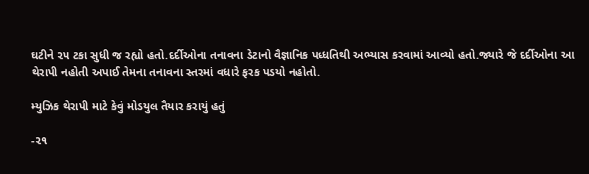ઘટીને ૨૫ ટકા સુધી જ રહ્યો હતો.દર્દીઓના તનાવના ડેટાનો વૈજ્ઞાનિક પધ્ધતિથી અભ્યાસ કરવામાં આવ્યો હતો.જ્યારે જે દર્દીઓના આ થેરાપી નહોતી અપાઈ તેમના તનાવના સ્તરમાં વધારે ફરક પડયો નહોતો.

મ્યુઝિક થેરાપી માટે કેવું મોડયુલ તૈયાર કરાયું હતું

-૨૧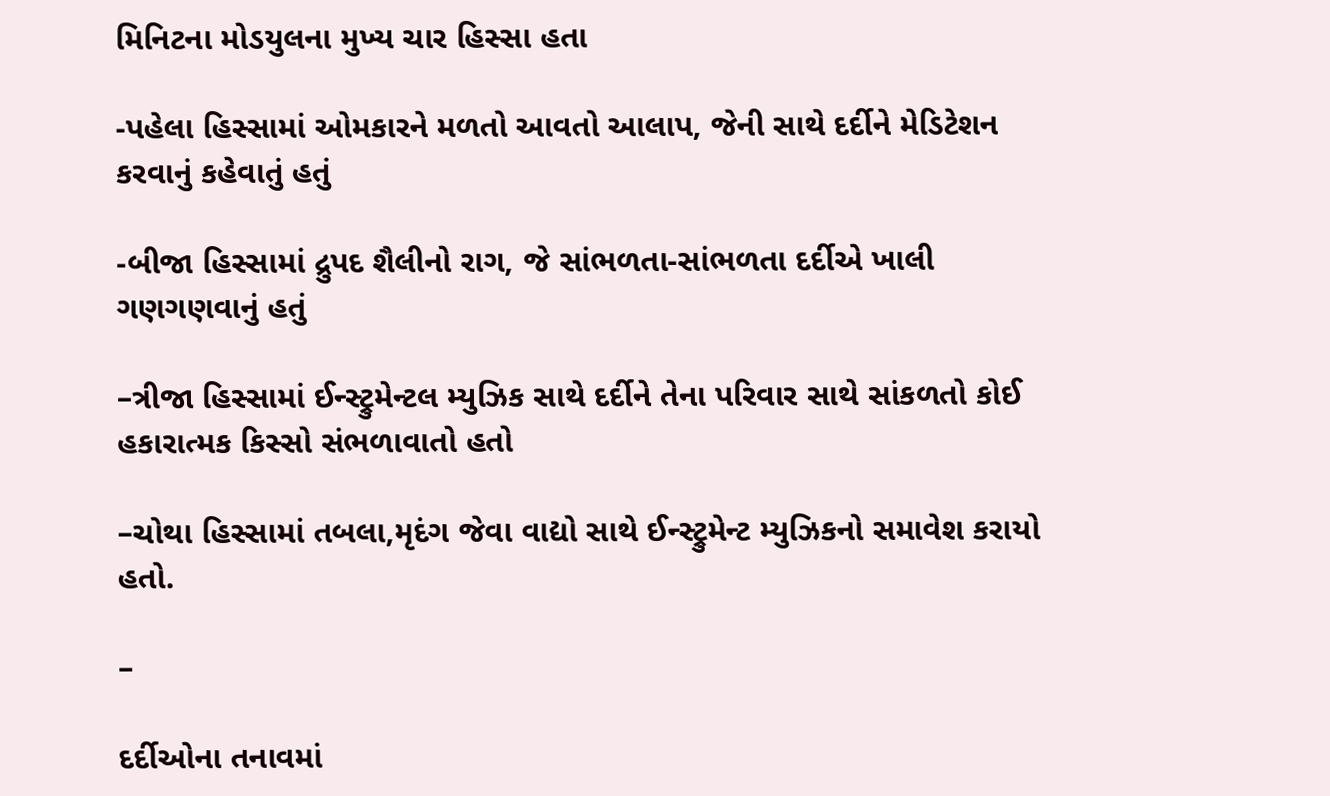મિનિટના મોડયુલના મુખ્ય ચાર હિસ્સા હતા

-પહેલા હિસ્સામાં ઓમકારને મળતો આવતો આલાપ, જેની સાથે દર્દીને મેડિટેશન કરવાનું કહેવાતું હતું

-બીજા હિસ્સામાં દ્રુપદ શૈલીનો રાગ, જે સાંભળતા-સાંભળતા દર્દીએ ખાલી ગણગણવાનું હતું

–ત્રીજા હિસ્સામાં ઈન્સ્ટ્રુમેન્ટલ મ્યુઝિક સાથે દર્દીને તેના પરિવાર સાથે સાંકળતો કોઈ હકારાત્મક કિસ્સો સંભળાવાતો હતો

–ચોથા હિસ્સામાં તબલા,મૃદંગ જેવા વાદ્યો સાથે ઈન્સ્ટ્રુમેન્ટ મ્યુઝિકનો સમાવેશ કરાયો હતો.

–

દર્દીઓના તનાવમાં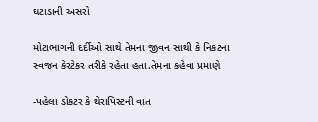ઘટાડાની અસરો

મોટાભાગની દર્દીઓ સાથે તેમના જીવન સાથી કે નિકટના સ્વજન કેરટેકર તરીકે રહેતા હતા.તેમના કહેવા પ્રમાણે

-પહેલા ડોકટર કે થેરાપિસ્ટની વાત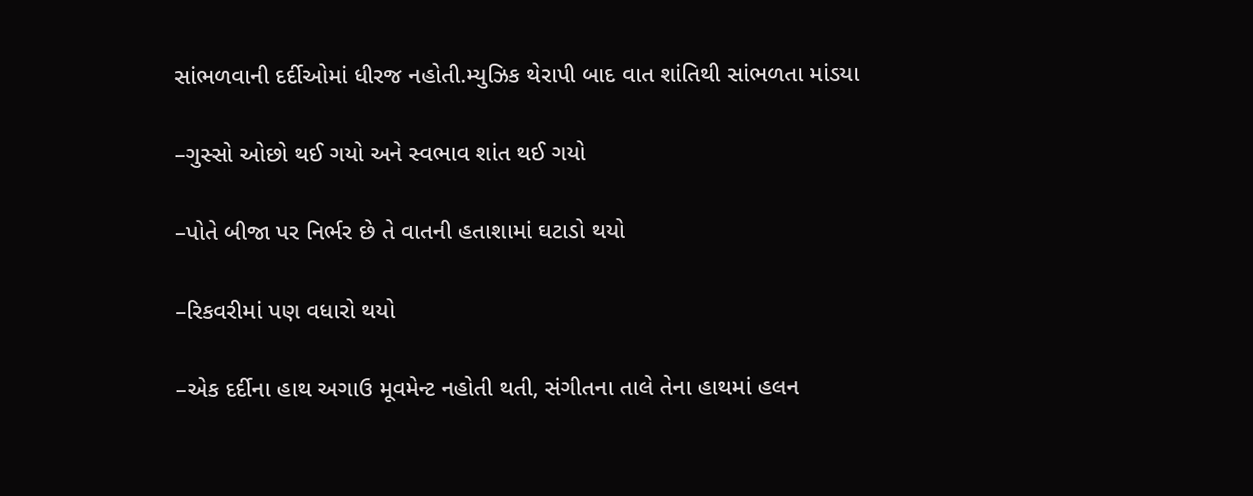સાંભળવાની દર્દીઓમાં ધીરજ નહોતી.મ્યુઝિક થેરાપી બાદ વાત શાંતિથી સાંભળતા માંડયા

–ગુસ્સો ઓછો થઈ ગયો અને સ્વભાવ શાંત થઈ ગયો

–પોતે બીજા પર નિર્ભર છે તે વાતની હતાશામાં ઘટાડો થયો

–રિકવરીમાં પણ વધારો થયો

–એક દર્દીના હાથ અગાઉ મૂવમેન્ટ નહોતી થતી, સંગીતના તાલે તેના હાથમાં હલન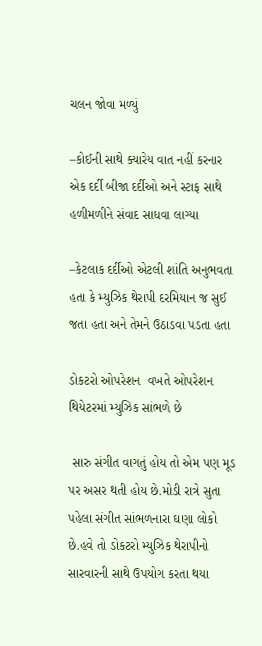ચલન જોવા મળ્યું

–કોઈની સાથે ક્યારેય વાત નહીં કરનાર એક દર્દી બીજા દર્દીઓ અને સ્ટાફ સાથે હળીમળીને સંવાદ સાધવા લાગ્યા

–કેટલાક દર્દીઓ એટલી શાંતિ અનુભવતા હતા કે મ્યુઝિક થેરાપી દરમિયાન જ સુઈ જતા હતા અને તેમને ઉઠાડવા પડતા હતા

ડોકટરો ઓપરેશન  વખતે ઓપરેશન થિયેટરમાં મ્યુઝિક સાંભળે છે

 સારુ સંગીત વાગતું હોય તો એમ પણ મૂડ પર અસર થતી હોય છે.મોડી રાત્રે સુતા પહેલા સંગીત સાંભળનારા ઘણા લોકો છે.હવે તો ડોકટરો મ્યુઝિક થેરાપીનો સારવારની સાથે ઉપયોગ કરતા થયા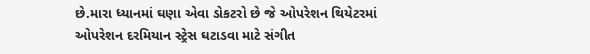છે.મારા ધ્યાનમાં ઘણા એવા ડોકટરો છે જે ઓપરેશન થિયેટરમાં ઓપરેશન દરમિયાન સ્ટ્રેસ ઘટાડવા માટે સંગીત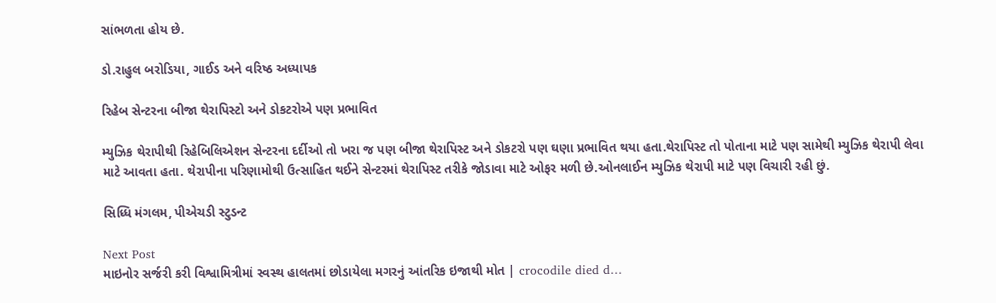સાંભળતા હોય છે.

ડો.રાહુલ બરોડિયા, ગાઈડ અને વરિષ્ઠ અધ્યાપક

રિહેબ સેન્ટરના બીજા થેરાપિસ્ટો અને ડોકટરોએ પણ પ્રભાવિત

મ્યુઝિક થેરાપીથી રિહેબિલિએશન સેન્ટરના દર્દીઓ તો ખરા જ પણ બીજા થેરાપિસ્ટ અને ડોકટરો પણ ઘણા પ્રભાવિત થયા હતા.થેરાપિસ્ટ તો પોતાના માટે પણ સામેથી મ્યુઝિક થેરાપી લેવા માટે આવતા હતા. થેરાપીના પરિણામોથી ઉત્સાહિત થઈને સેન્ટરમાં થેરાપિસ્ટ તરીકે જોડાવા માટે ઓફર મળી છે.ઓનલાઈન મ્યુઝિક થેરાપી માટે પણ વિચારી રહી છું.

સિધ્ધિ મંગલમ, પીએચડી સ્ટુડન્ટ

Next Post
માઇનોર સર્જરી કરી વિશ્વામિત્રીમાં સ્વસ્થ હાલતમાં છોડાયેલા મગરનું આંતરિક ઇજાથી મોત | crocodile died d…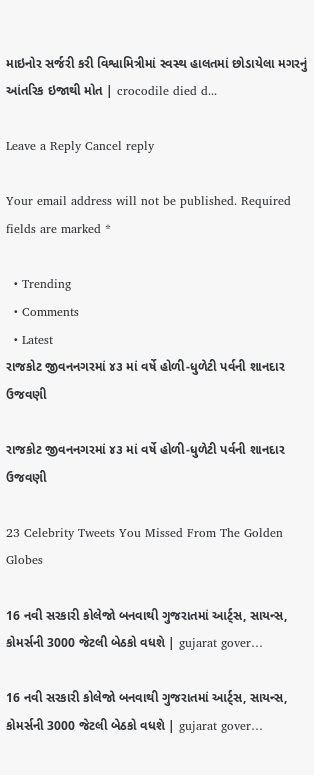માઇનોર સર્જરી કરી વિશ્વામિત્રીમાં સ્વસ્થ હાલતમાં છોડાયેલા મગરનું આંતરિક ઇજાથી મોત | crocodile died d...

Leave a Reply Cancel reply

Your email address will not be published. Required fields are marked *

  • Trending
  • Comments
  • Latest
રાજકોટ જીવનનગરમાં ૪૩ માં વર્ષે હોળી-ધુળેટી પર્વની શાનદાર ઉજવણી

રાજકોટ જીવનનગરમાં ૪૩ માં વર્ષે હોળી-ધુળેટી પર્વની શાનદાર ઉજવણી

23 Celebrity Tweets You Missed From The Golden Globes

16 નવી સરકારી કોલેજો બનવાથી ગુજરાતમાં આર્ટ્સ, સાયન્સ, કોમર્સની 3000 જેટલી બેઠકો વધશે | gujarat gover…

16 નવી સરકારી કોલેજો બનવાથી ગુજરાતમાં આર્ટ્સ, સાયન્સ, કોમર્સની 3000 જેટલી બેઠકો વધશે | gujarat gover…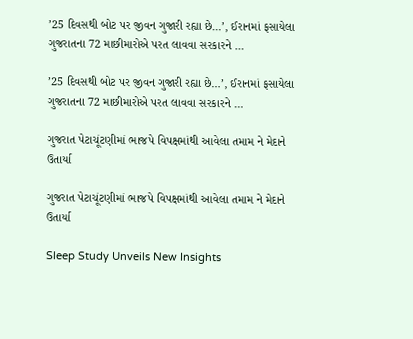’25 દિવસથી બોટ પર જીવન ગુજારી રહ્યા છે…’, ઈરાનમાં ફસાયેલા ગુજરાતના 72 માછીમારોએ પરત લાવવા સરકારને …

’25 દિવસથી બોટ પર જીવન ગુજારી રહ્યા છે…’, ઈરાનમાં ફસાયેલા ગુજરાતના 72 માછીમારોએ પરત લાવવા સરકારને …

ગુજરાત પેટાચૂંટણીમાં ભાજપે વિપક્ષમાંથી આવેલા તમામ ને મેદાને ઉતાર્યા

ગુજરાત પેટાચૂંટણીમાં ભાજપે વિપક્ષમાંથી આવેલા તમામ ને મેદાને ઉતાર્યા

Sleep Study Unveils New Insights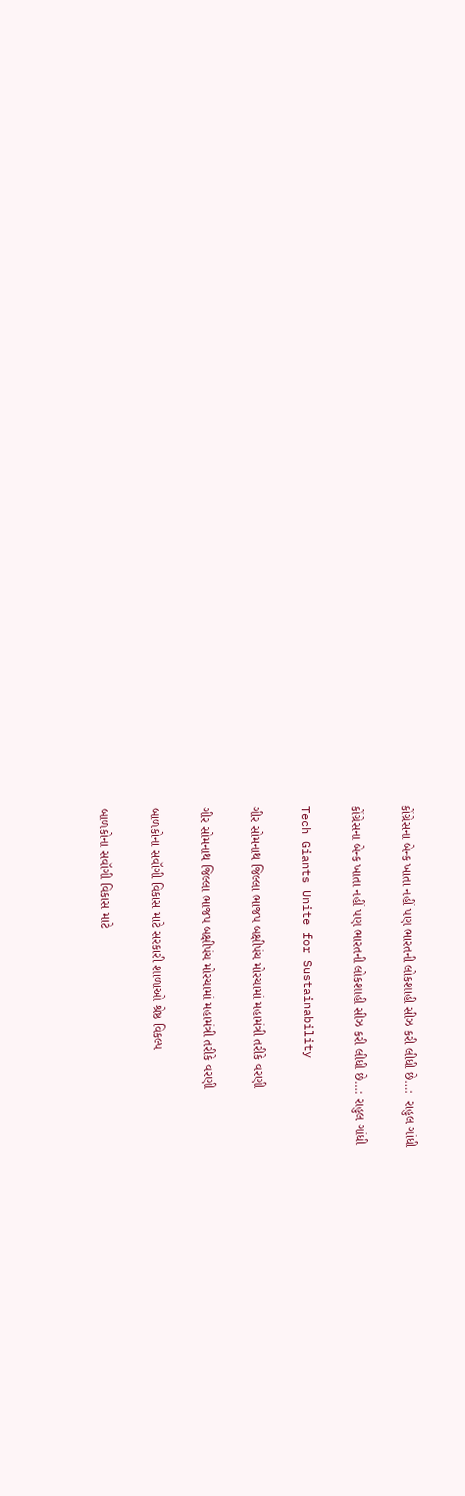કોંગ્રેસના બેન્ક ખાતા નહીં પણ ભારતની લોકશાહી સીઝ કરી લીધી છે…:  રાહુલ ગાંધી

કોંગ્રેસના બેન્ક ખાતા નહીં પણ ભારતની લોકશાહી સીઝ કરી લીધી છે…: રાહુલ ગાંધી

Tech Giants Unite for Sustainability

ગીર સોમનાથ જિલ્લા ભાજપ બક્ષીપંચ મોરચામાં મહામંત્રી તરીકે વરણી

ગીર સોમનાથ જિલ્લા ભાજપ બક્ષીપંચ મોરચામાં મહામંત્રી તરીકે વરણી

બાળકોના સવૉગી વિકાસ માટે સરકારી શાળાઓ શ્રેષ્ઠ વિકલ્પ

બાળકોના સવૉગી વિકાસ માટે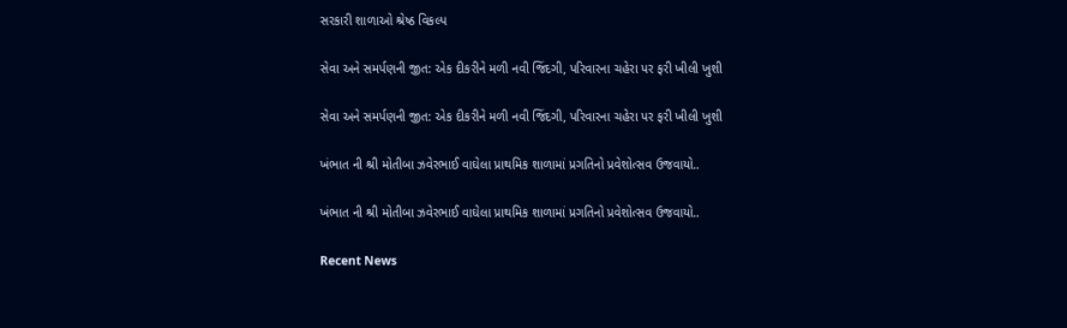સરકારી શાળાઓ શ્રેષ્ઠ વિકલ્પ

સેવા અને સમર્પણની જીત: એક દીકરીને મળી નવી જિંદગી, પરિવારના ચહેરા પર ફરી ખીલી ખુશી

સેવા અને સમર્પણની જીત: એક દીકરીને મળી નવી જિંદગી, પરિવારના ચહેરા પર ફરી ખીલી ખુશી

ખંભાત ની શ્રી મોતીબા ઝવેરભાઈ વાઘેલા પ્રાથમિક શાળામાં પ્રગતિનો પ્રવેશોત્સવ ઉજવાયો..

ખંભાત ની શ્રી મોતીબા ઝવેરભાઈ વાઘેલા પ્રાથમિક શાળામાં પ્રગતિનો પ્રવેશોત્સવ ઉજવાયો..

Recent News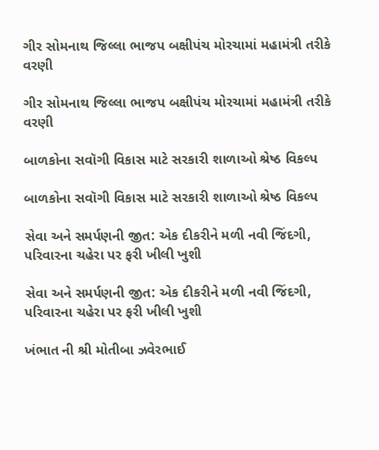ગીર સોમનાથ જિલ્લા ભાજપ બક્ષીપંચ મોરચામાં મહામંત્રી તરીકે વરણી

ગીર સોમનાથ જિલ્લા ભાજપ બક્ષીપંચ મોરચામાં મહામંત્રી તરીકે વરણી

બાળકોના સવૉગી વિકાસ માટે સરકારી શાળાઓ શ્રેષ્ઠ વિકલ્પ

બાળકોના સવૉગી વિકાસ માટે સરકારી શાળાઓ શ્રેષ્ઠ વિકલ્પ

સેવા અને સમર્પણની જીત: એક દીકરીને મળી નવી જિંદગી, પરિવારના ચહેરા પર ફરી ખીલી ખુશી

સેવા અને સમર્પણની જીત: એક દીકરીને મળી નવી જિંદગી, પરિવારના ચહેરા પર ફરી ખીલી ખુશી

ખંભાત ની શ્રી મોતીબા ઝવેરભાઈ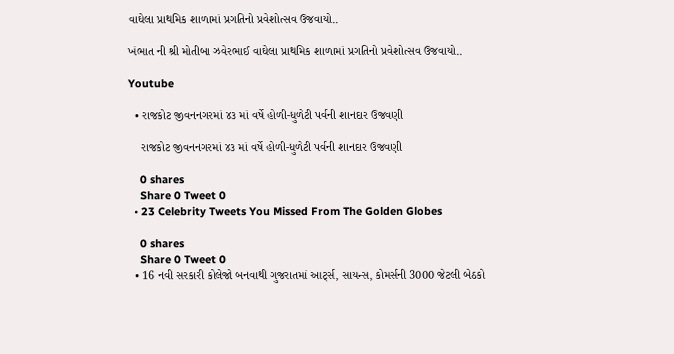વાઘેલા પ્રાથમિક શાળામાં પ્રગતિનો પ્રવેશોત્સવ ઉજવાયો..

ખંભાત ની શ્રી મોતીબા ઝવેરભાઈ વાઘેલા પ્રાથમિક શાળામાં પ્રગતિનો પ્રવેશોત્સવ ઉજવાયો..

Youtube

  • રાજકોટ જીવનનગરમાં ૪૩ માં વર્ષે હોળી-ધુળેટી પર્વની શાનદાર ઉજવણી

    રાજકોટ જીવનનગરમાં ૪૩ માં વર્ષે હોળી-ધુળેટી પર્વની શાનદાર ઉજવણી

    0 shares
    Share 0 Tweet 0
  • 23 Celebrity Tweets You Missed From The Golden Globes

    0 shares
    Share 0 Tweet 0
  • 16 નવી સરકારી કોલેજો બનવાથી ગુજરાતમાં આર્ટ્સ, સાયન્સ, કોમર્સની 3000 જેટલી બેઠકો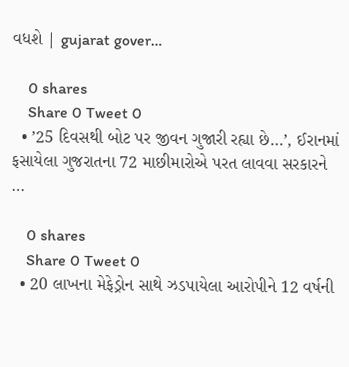વધશે | gujarat gover…

    0 shares
    Share 0 Tweet 0
  • ’25 દિવસથી બોટ પર જીવન ગુજારી રહ્યા છે…’, ઈરાનમાં ફસાયેલા ગુજરાતના 72 માછીમારોએ પરત લાવવા સરકારને …

    0 shares
    Share 0 Tweet 0
  • 20 લાખના મેફેડ્રોન સાથે ઝડપાયેલા આરોપીને 12 વર્ષની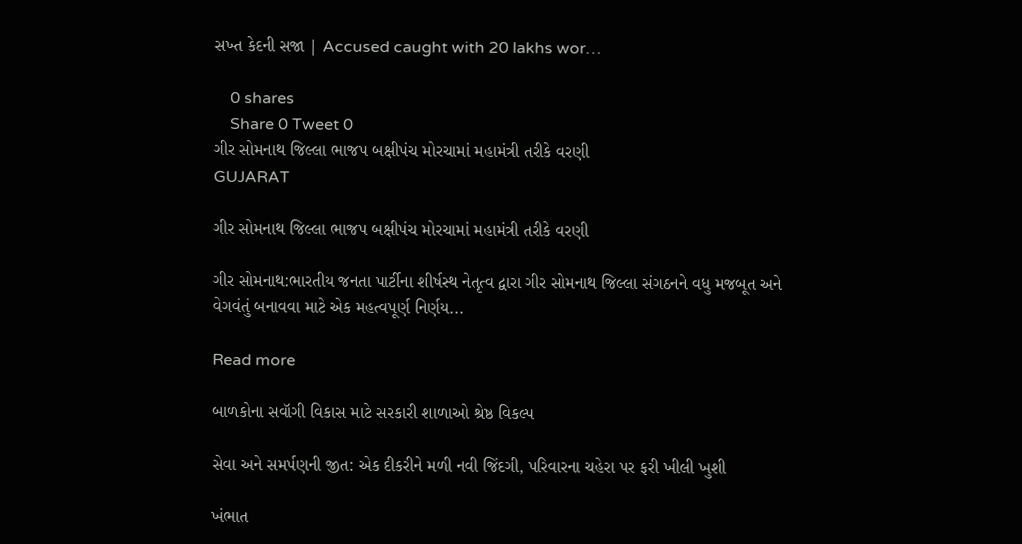સખ્ત કેદની સજા | Accused caught with 20 lakhs wor…

    0 shares
    Share 0 Tweet 0
ગીર સોમનાથ જિલ્લા ભાજપ બક્ષીપંચ મોરચામાં મહામંત્રી તરીકે વરણી
GUJARAT

ગીર સોમનાથ જિલ્લા ભાજપ બક્ષીપંચ મોરચામાં મહામંત્રી તરીકે વરણી

ગીર સોમનાથ:ભારતીય જનતા પાર્ટીના શીર્ષસ્થ નેતૃત્વ દ્વારા ગીર સોમનાથ જિલ્લા સંગઠનને વધુ મજબૂત અને વેગવંતું બનાવવા માટે એક મહત્વપૂર્ણ નિર્ણય...

Read more

બાળકોના સવૉગી વિકાસ માટે સરકારી શાળાઓ શ્રેષ્ઠ વિકલ્પ

સેવા અને સમર્પણની જીત: એક દીકરીને મળી નવી જિંદગી, પરિવારના ચહેરા પર ફરી ખીલી ખુશી

ખંભાત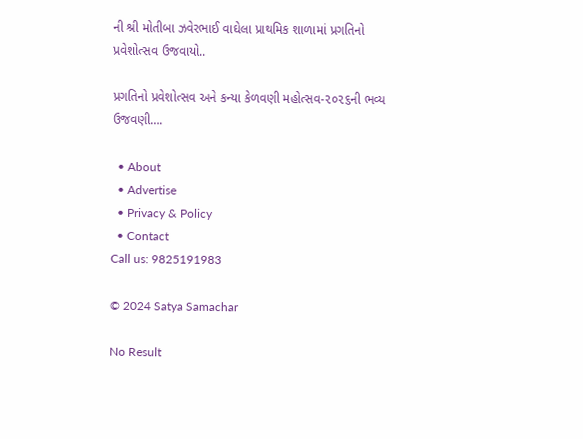ની શ્રી મોતીબા ઝવેરભાઈ વાઘેલા પ્રાથમિક શાળામાં પ્રગતિનો પ્રવેશોત્સવ ઉજવાયો..

પ્રગતિનો પ્રવેશોત્સવ અને કન્યા કેળવણી મહોત્સવ-૨૦૨૬ની ભવ્ય ઉજવણી….

  • About
  • Advertise
  • Privacy & Policy
  • Contact
Call us: 9825191983

© 2024 Satya Samachar

No Result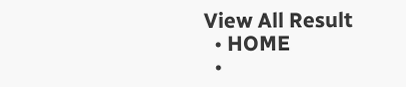View All Result
  • HOME
  •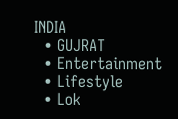INDIA
  • GUJRAT
  • Entertainment
  • Lifestyle
  • Lok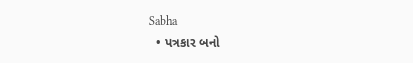Sabha
  • પત્રકાર બનો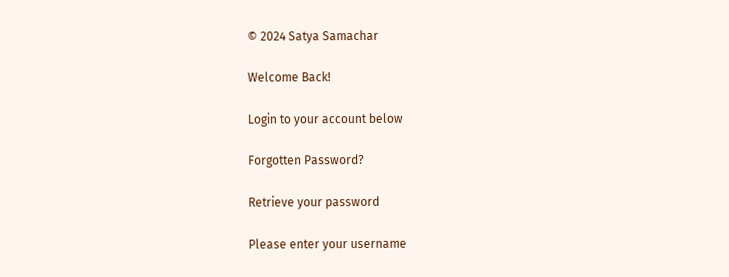© 2024 Satya Samachar

Welcome Back!

Login to your account below

Forgotten Password?

Retrieve your password

Please enter your username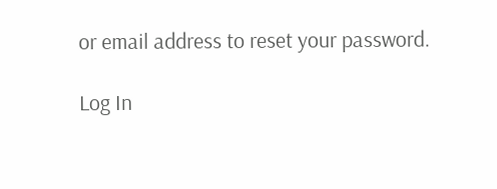or email address to reset your password.

Log In